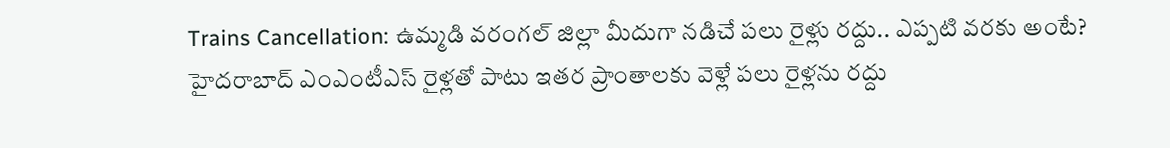Trains Cancellation: ఉమ్మడి వరంగల్ జిల్లా మీదుగా నడిచే పలు రైళ్లు రద్దు.. ఎప్పటి వరకు అంటే?
హైదరాబాద్ ఎంఎంటీఎస్ రైళ్లతో పాటు ఇతర ప్రాంతాలకు వెళ్లే పలు రైళ్లను రద్దు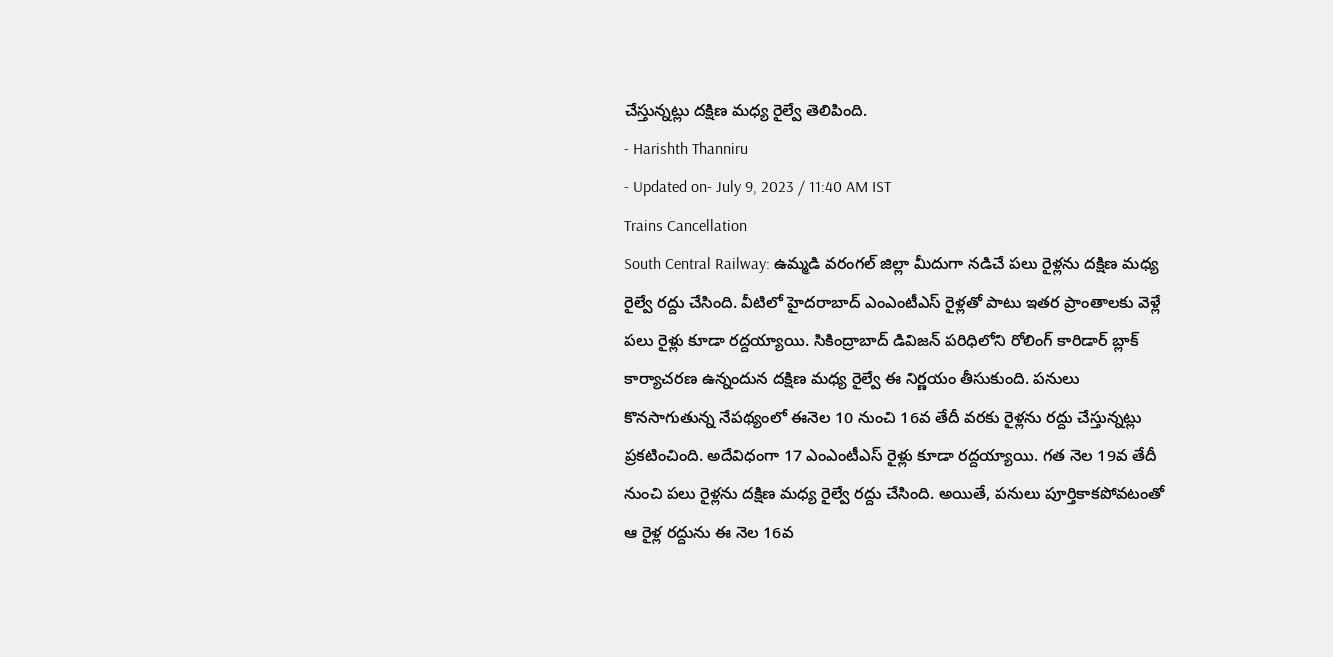చేస్తున్నట్లు దక్షిణ మధ్య రైల్వే తెలిపింది.
- Harishth Thanniru
- Updated on- July 9, 2023 / 11:40 AM IST
Trains Cancellation
South Central Railway: ఉమ్మడి వరంగల్ జిల్లా మీదుగా నడిచే పలు రైళ్లను దక్షిణ మధ్య రైల్వే రద్దు చేసింది. వీటిలో హైదరాబాద్ ఎంఎంటీఎస్ రైళ్లతో పాటు ఇతర ప్రాంతాలకు వెళ్లే పలు రైళ్లు కూడా రద్దయ్యాయి. సికింద్రాబాద్ డివిజన్ పరిధిలోని రోలింగ్ కారిడార్ బ్లాక్ కార్యాచరణ ఉన్నందున దక్షిణ మధ్య రైల్వే ఈ నిర్ణయం తీసుకుంది. పనులు కొనసాగుతున్న నేపథ్యంలో ఈనెల 10 నుంచి 16వ తేదీ వరకు రైళ్లను రద్దు చేస్తున్నట్లు ప్రకటించింది. అదేవిధంగా 17 ఎంఎంటీఎస్ రైళ్లు కూడా రద్దయ్యాయి. గత నెల 19వ తేదీ నుంచి పలు రైళ్లను దక్షిణ మధ్య రైల్వే రద్దు చేసింది. అయితే, పనులు పూర్తికాకపోవటంతో ఆ రైళ్ల రద్దును ఈ నెల 16వ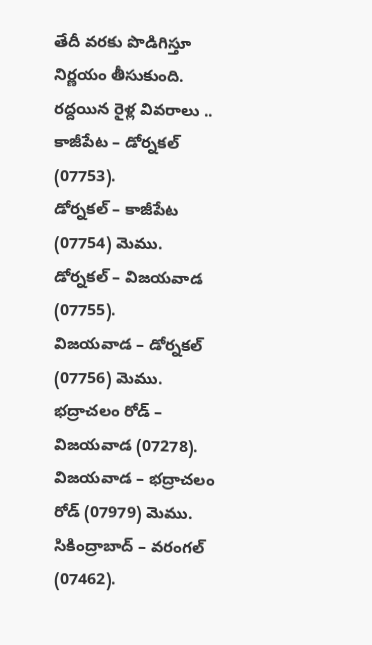తేదీ వరకు పొడిగిస్తూ నిర్ణయం తీసుకుంది.
రద్దయిన రైళ్ల వివరాలు ..
కాజీపేట – డోర్నకల్ (07753).
డోర్నకల్ – కాజీపేట (07754) మెము.
డోర్నకల్ – విజయవాడ (07755).
విజయవాడ – డోర్నకల్ (07756) మెము.
భద్రాచలం రోడ్ – విజయవాడ (07278).
విజయవాడ – భద్రాచలం రోడ్ (07979) మెము.
సికింద్రాబాద్ – వరంగల్ (07462).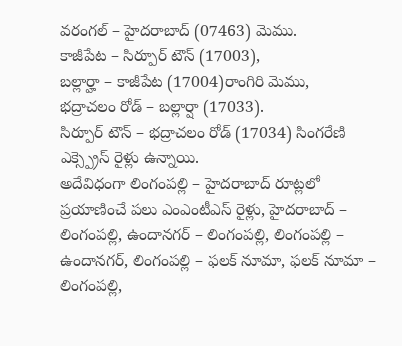వరంగల్ – హైదరాబాద్ (07463) మెము.
కాజీపేట – సిర్పూర్ టౌన్ (17003),
బల్లార్హా – కాజీపేట (17004)రాంగిరి మెము,
భద్రాచలం రోడ్ – బల్లార్షా (17033).
సిర్పూర్ టౌన్ – భద్రాచలం రోడ్ (17034) సింగరేణి ఎక్స్ప్రెస్ రైళ్లు ఉన్నాయి.
అదేవిధంగా లింగంపల్లి – హైదరాబాద్ రూట్లలో ప్రయాణించే పలు ఎంఎంటీఎస్ రైళ్లు, హైదరాబాద్ – లింగంపల్లి, ఉందానగర్ – లింగంపల్లి, లింగంపల్లి – ఉందానగర్, లింగంపల్లి – ఫలక్ నూమా, ఫలక్ నూమా – లింగంపల్లి,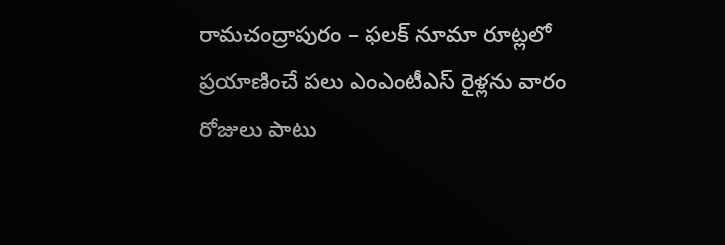రామచంద్రాపురం – ఫలక్ నూమా రూట్లలో ప్రయాణించే పలు ఎంఎంటీఎస్ రైళ్లను వారం రోజులు పాటు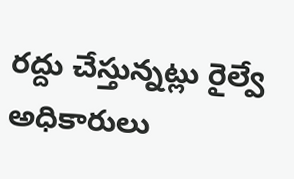రద్దు చేస్తున్నట్లు రైల్వే అధికారులు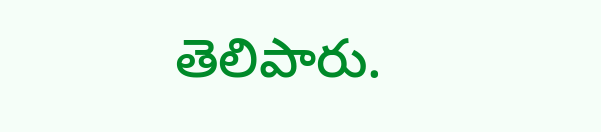తెలిపారు.